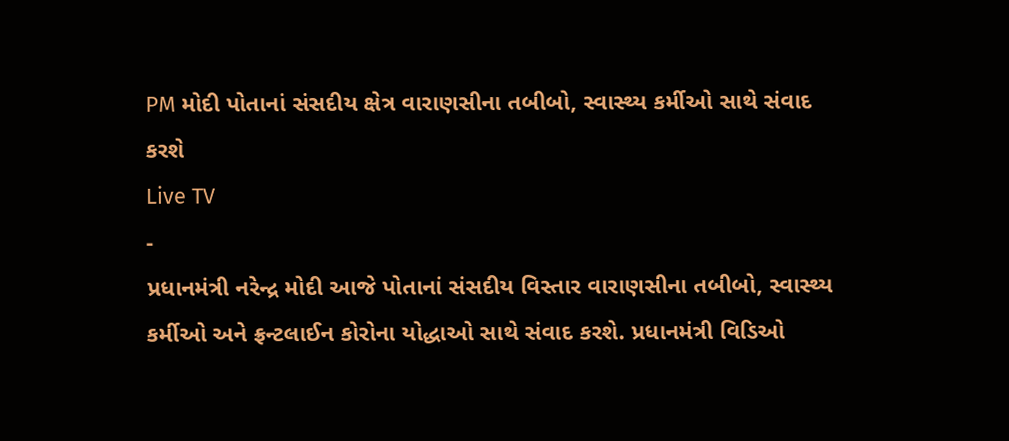PM મોદી પોતાનાં સંસદીય ક્ષેત્ર વારાણસીના તબીબો, સ્વાસ્થ્ય કર્મીઓ સાથે સંવાદ કરશે
Live TV
-
પ્રધાનમંત્રી નરેન્દ્ર મોદી આજે પોતાનાં સંસદીય વિસ્તાર વારાણસીના તબીબો, સ્વાસ્થ્ય કર્મીઓ અને ફ્રન્ટલાઈન કોરોના યોદ્ધાઓ સાથે સંવાદ કરશે. પ્રધાનમંત્રી વિડિઓ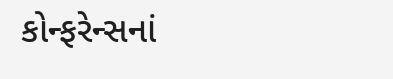કોન્ફરેન્સનાં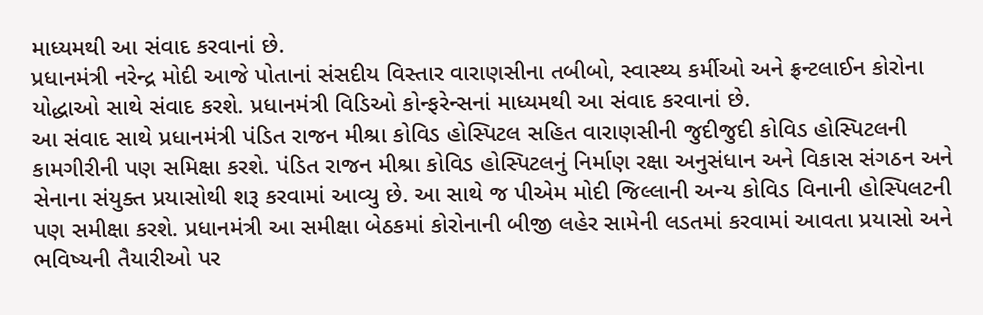માધ્યમથી આ સંવાદ કરવાનાં છે.
પ્રધાનમંત્રી નરેન્દ્ર મોદી આજે પોતાનાં સંસદીય વિસ્તાર વારાણસીના તબીબો, સ્વાસ્થ્ય કર્મીઓ અને ફ્રન્ટલાઈન કોરોના યોદ્ધાઓ સાથે સંવાદ કરશે. પ્રધાનમંત્રી વિડિઓ કોન્ફરેન્સનાં માધ્યમથી આ સંવાદ કરવાનાં છે.
આ સંવાદ સાથે પ્રધાનમંત્રી પંડિત રાજન મીશ્રા કોવિડ હોસ્પિટલ સહિત વારાણસીની જુદીજુદી કોવિડ હોસ્પિટલની કામગીરીની પણ સમિક્ષા કરશે. પંડિત રાજન મીશ્રા કોવિડ હોસ્પિટલનું નિર્માણ રક્ષા અનુસંધાન અને વિકાસ સંગઠન અને સેનાના સંયુક્ત પ્રયાસોથી શરૂ કરવામાં આવ્યુ છે. આ સાથે જ પીએમ મોદી જિલ્લાની અન્ય કોવિડ વિનાની હોસ્પિલટની પણ સમીક્ષા કરશે. પ્રધાનમંત્રી આ સમીક્ષા બેઠકમાં કોરોનાની બીજી લહેર સામેની લડતમાં કરવામાં આવતા પ્રયાસો અને ભવિષ્યની તૈયારીઓ પર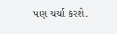પણ ચર્ચા કરશે.